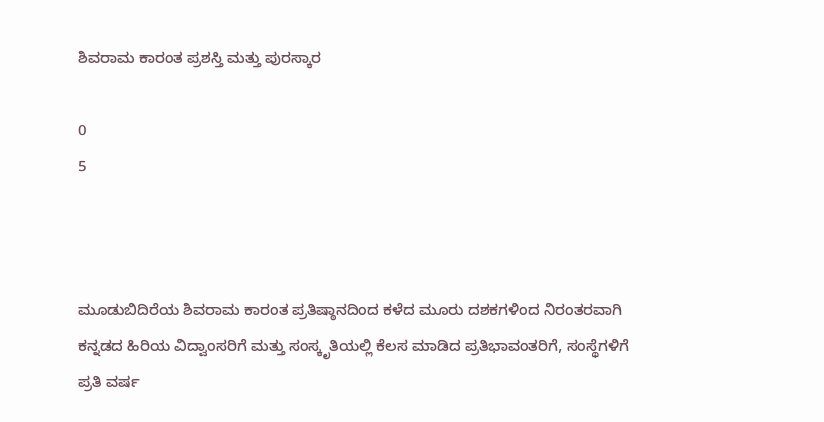ಶಿವರಾಮ ಕಾರಂತ ಪ್ರಶಸ್ತಿ ಮತ್ತು ಪುರಸ್ಕಾರ

0
5



ಮೂಡುಬಿದಿರೆಯ ಶಿವರಾಮ ಕಾರಂತ ಪ್ರತಿಷ್ಠಾನದಿಂದ ಕಳೆದ ಮೂರು ದಶಕಗಳಿಂದ ನಿರಂತರವಾಗಿ ಕನ್ನಡದ ಹಿರಿಯ ವಿದ್ವಾಂಸರಿಗೆ ಮತ್ತು ಸಂಸ್ಕೃತಿಯಲ್ಲಿ ಕೆಲಸ ಮಾಡಿದ ಪ್ರತಿಭಾವಂತರಿಗೆ, ಸಂಸ್ಥೆಗಳಿಗೆ ಪ್ರತಿ ವರ್ಷ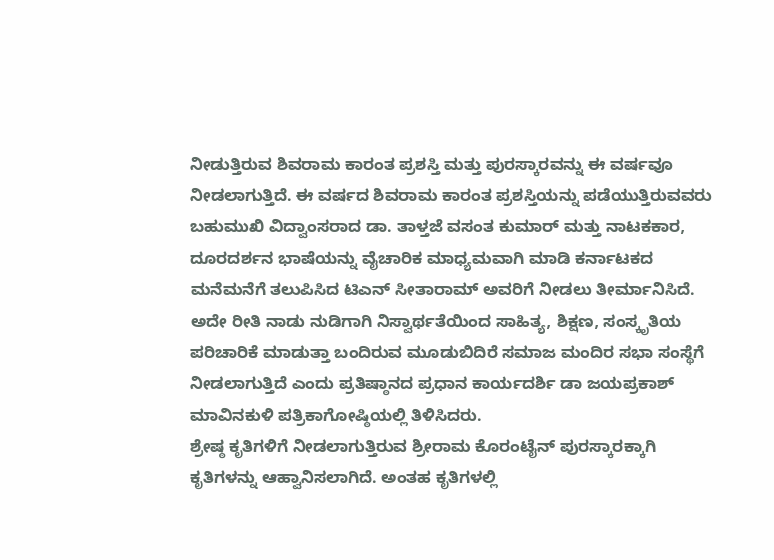ನೀಡುತ್ತಿರುವ ಶಿವರಾಮ ಕಾರಂತ ಪ್ರಶಸ್ತಿ ಮತ್ತು ಪುರಸ್ಕಾರವನ್ನು ಈ ವರ್ಷವೂ ನೀಡಲಾಗುತ್ತಿದೆ. ಈ ವರ್ಷದ ಶಿವರಾಮ ಕಾರಂತ ಪ್ರಶಸ್ತಿಯನ್ನು ಪಡೆಯುತ್ತಿರುವವರು ಬಹುಮುಖಿ ವಿದ್ವಾಂಸರಾದ ಡಾ. ತಾಳ್ತಜೆ ವಸಂತ ಕುಮಾರ್ ಮತ್ತು ನಾಟಕಕಾರ, ದೂರದರ್ಶನ ಭಾಷೆಯನ್ನು ವೈಚಾರಿಕ ಮಾಧ್ಯಮವಾಗಿ ಮಾಡಿ ಕರ್ನಾಟಕದ ಮನೆಮನೆಗೆ ತಲುಪಿಸಿದ ಟಿಎನ್ ಸೀತಾರಾಮ್ ಅವರಿಗೆ ನೀಡಲು ತೀರ್ಮಾನಿಸಿದೆ. ಅದೇ ರೀತಿ ನಾಡು ನುಡಿಗಾಗಿ ನಿಸ್ವಾರ್ಥತೆಯಿಂದ ಸಾಹಿತ್ಯ, ಶಿಕ್ಷಣ, ಸಂಸ್ಕೃತಿಯ ಪರಿಚಾರಿಕೆ ಮಾಡುತ್ತಾ ಬಂದಿರುವ ಮೂಡುಬಿದಿರೆ ಸಮಾಜ ಮಂದಿರ ಸಭಾ ಸಂಸ್ಥೆಗೆ ನೀಡಲಾಗುತ್ತಿದೆ ಎಂದು ಪ್ರತಿಷ್ಠಾನದ ಪ್ರಧಾನ ಕಾರ್ಯದರ್ಶಿ ಡಾ ಜಯಪ್ರಕಾಶ್ ಮಾವಿನಕುಳಿ ಪತ್ರಿಕಾಗೋಷ್ಠಿಯಲ್ಲಿ ತಿಳಿಸಿದರು.
ಶ್ರೇಷ್ಠ ಕೃತಿಗಳಿಗೆ ನೀಡಲಾಗುತ್ತಿರುವ ಶ್ರೀರಾಮ ಕೊರಂಟೈನ್ ಪುರಸ್ಕಾರಕ್ಕಾಗಿ ಕೃತಿಗಳನ್ನು ಆಹ್ವಾನಿಸಲಾಗಿದೆ. ಅಂತಹ ಕೃತಿಗಳಲ್ಲಿ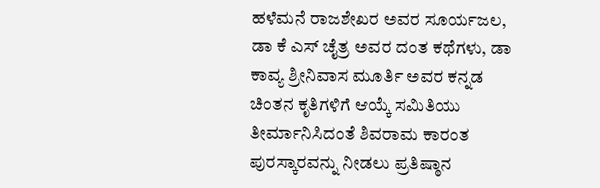ಹಳೆಮನೆ ರಾಜಶೇಖರ ಅವರ ಸೂರ್ಯಜಲ, ಡಾ ಕೆ ಎಸ್ ಚೈತ್ರ ಅವರ ದಂತ ಕಥೆಗಳು, ಡಾ ಕಾವ್ಯ ಶ್ರೀನಿವಾಸ ಮೂರ್ತಿ ಅವರ ಕನ್ನಡ ಚಿಂತನ ಕೃತಿಗಳಿಗೆ ಆಯ್ಕೆ ಸಮಿತಿಯು ತೀರ್ಮಾನಿಸಿದಂತೆ ಶಿವರಾಮ ಕಾರಂತ ಪುರಸ್ಕಾರವನ್ನು ನೀಡಲು ಪ್ರತಿಷ್ಠಾನ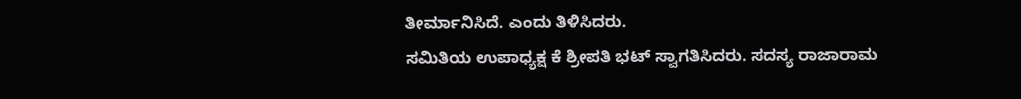ತೀರ್ಮಾನಿಸಿದೆ. ಎಂದು ತಿಳಿಸಿದರು.
ಸಮಿತಿಯ ಉಪಾಧ್ಯಕ್ಷ ಕೆ ಶ್ರೀಪತಿ ಭಟ್ ಸ್ವಾಗತಿಸಿದರು. ಸದಸ್ಯ ರಾಜಾರಾಮ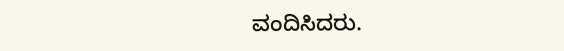ವಂದಿಸಿದರು.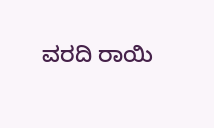ವರದಿ ರಾಯಿ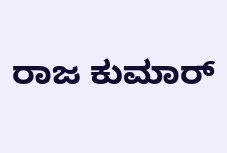ರಾಜ ಕುಮಾರ್